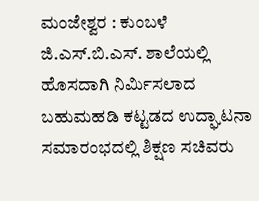ಮಂಜೇಶ್ವರ : ಕುಂಬಳೆ ಜಿ.ಎಸ್.ಬಿ.ಎಸ್. ಶಾಲೆಯಲ್ಲಿ ಹೊಸದಾಗಿ ನಿರ್ಮಿಸಲಾದ ಬಹುಮಹಡಿ ಕಟ್ಟಡದ ಉದ್ಘಾಟನಾ ಸಮಾರಂಭದಲ್ಲಿ ಶಿಕ್ಷಣ ಸಚಿವರು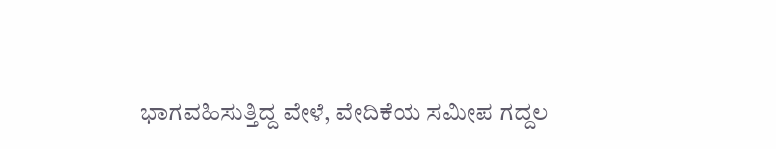ಭಾಗವಹಿಸುತ್ತಿದ್ದ ವೇಳೆ, ವೇದಿಕೆಯ ಸಮೀಪ ಗದ್ದಲ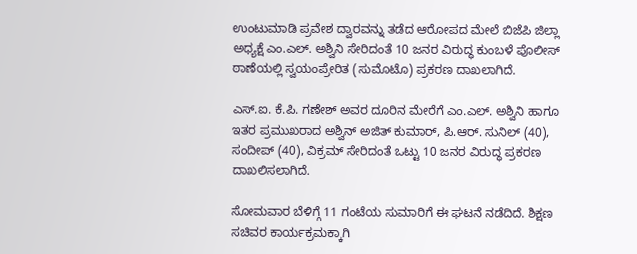ಉಂಟುಮಾಡಿ ಪ್ರವೇಶ ದ್ವಾರವನ್ನು ತಡೆದ ಆರೋಪದ ಮೇಲೆ ಬಿಜೆಪಿ ಜಿಲ್ಲಾ ಅಧ್ಯಕ್ಷೆ ಎಂ.ಎಲ್. ಅಶ್ವಿನಿ ಸೇರಿದಂತೆ 10 ಜನರ ವಿರುದ್ಧ ಕುಂಬಳೆ ಪೊಲೀಸ್ ಠಾಣೆಯಲ್ಲಿ ಸ್ವಯಂಪ್ರೇರಿತ (ಸುಮೊಟೊ) ಪ್ರಕರಣ ದಾಖಲಾಗಿದೆ.

ಎಸ್.ಐ. ಕೆ.ಪಿ. ಗಣೇಶ್ ಅವರ ದೂರಿನ ಮೇರೆಗೆ ಎಂ.ಎಲ್. ಅಶ್ವಿನಿ ಹಾಗೂ ಇತರ ಪ್ರಮುಖರಾದ ಅಶ್ವಿನ್ ಅಜಿತ್ ಕುಮಾರ್, ಪಿ.ಆರ್. ಸುನಿಲ್ (40), ಸಂದೀಪ್ (40), ವಿಕ್ರಮ್ ಸೇರಿದಂತೆ ಒಟ್ಟು 10 ಜನರ ವಿರುದ್ಧ ಪ್ರಕರಣ ದಾಖಲಿಸಲಾಗಿದೆ.

ಸೋಮವಾರ ಬೆಳಿಗ್ಗೆ 11 ಗಂಟೆಯ ಸುಮಾರಿಗೆ ಈ ಘಟನೆ ನಡೆದಿದೆ. ಶಿಕ್ಷಣ ಸಚಿವರ ಕಾರ್ಯಕ್ರಮಕ್ಕಾಗಿ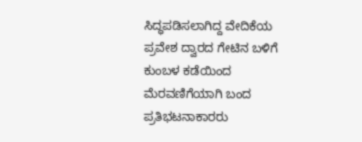ಸಿದ್ಧಪಡಿಸಲಾಗಿದ್ದ ವೇದಿಕೆಯ ಪ್ರವೇಶ ದ್ವಾರದ ಗೇಟಿನ ಬಳಿಗೆ ಕುಂಬಳ ಕಡೆಯಿಂದ ಮೆರವಣಿಗೆಯಾಗಿ ಬಂದ ಪ್ರತಿಭಟನಾಕಾರರು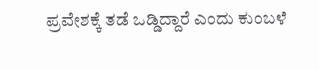ಪ್ರವೇಶಕ್ಕೆ ತಡೆ ಒಡ್ಡಿದ್ದಾರೆ ಎಂದು ಕುಂಬಳೆ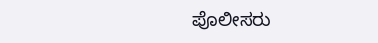ಪೊಲೀಸರು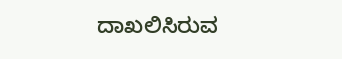ದಾಖಲಿಸಿರುವ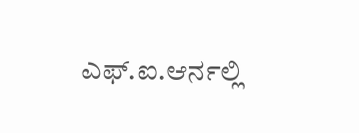ಎಫ್.ಐ.ಆರ್ನಲ್ಲಿ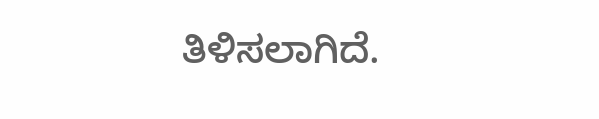ತಿಳಿಸಲಾಗಿದೆ.